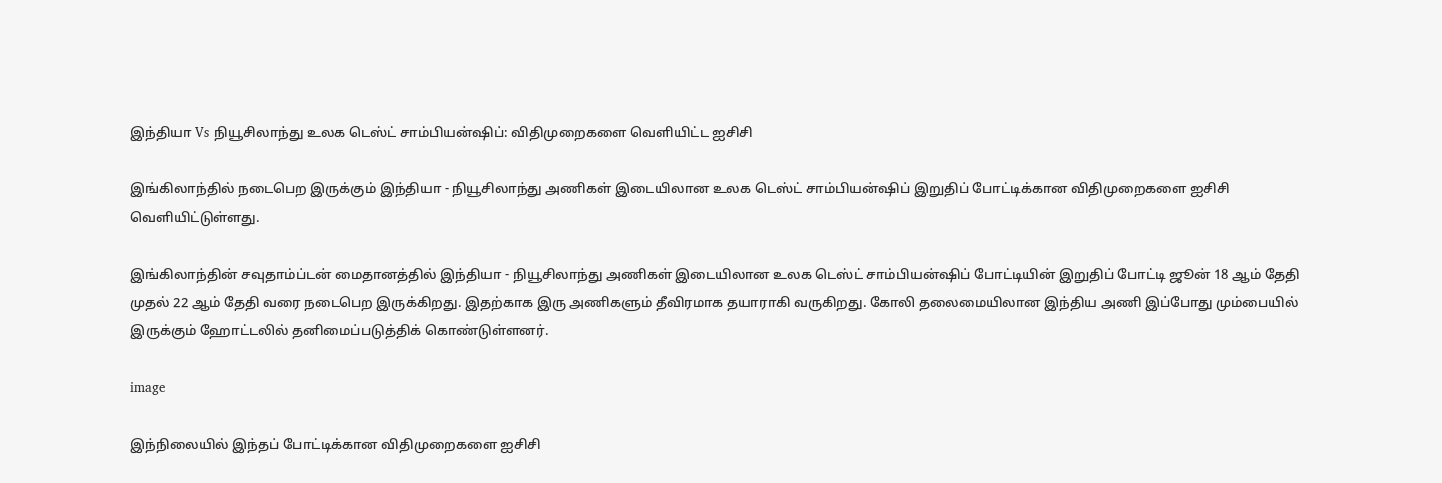இந்தியா Vs நியூசிலாந்து உலக டெஸ்ட் சாம்பியன்ஷிப்: விதிமுறைகளை வெளியிட்ட ஐசிசி

இங்கிலாந்தில் நடைபெற இருக்கும் இந்தியா - நியூசிலாந்து அணிகள் இடையிலான உலக டெஸ்ட் சாம்பியன்ஷிப் இறுதிப் போட்டிக்கான விதிமுறைகளை ஐசிசி வெளியிட்டுள்ளது.

இங்கிலாந்தின் சவுதாம்ப்டன் மைதானத்தில் இந்தியா - நியூசிலாந்து அணிகள் இடையிலான உலக டெஸ்ட் சாம்பியன்ஷிப் போட்டியின் இறுதிப் போட்டி ஜூன் 18 ஆம் தேதி முதல் 22 ஆம் தேதி வரை நடைபெற இருக்கிறது. இதற்காக இரு அணிகளும் தீவிரமாக தயாராகி வருகிறது. கோலி தலைமையிலான இந்திய அணி இப்போது மும்பையில் இருக்கும் ஹோட்டலில் தனிமைப்படுத்திக் கொண்டுள்ளனர்.

image

இந்நிலையில் இந்தப் போட்டிக்கான விதிமுறைகளை ஐசிசி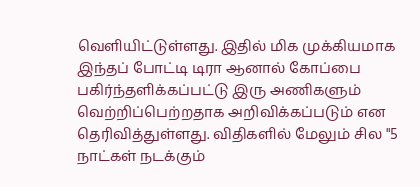வெளியிட்டுள்ளது. இதில் மிக முக்கியமாக இந்தப் போட்டி டிரா ஆனால் கோப்பை பகிர்ந்தளிக்கப்பட்டு இரு அணிகளும் வெற்றிப்பெற்றதாக அறிவிக்கப்படும் என தெரிவித்துள்ளது. விதிகளில் மேலும் சில "5 நாட்கள் நடக்கும்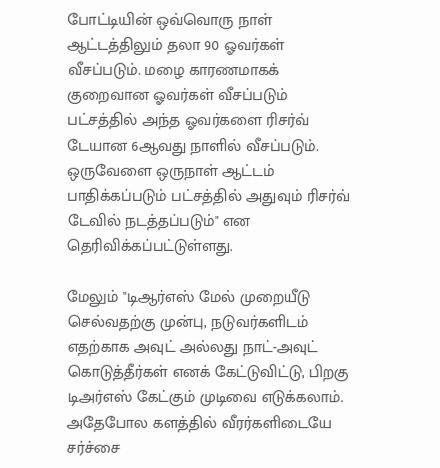போட்டியின் ஒவ்வொரு நாள் ஆட்டத்திலும் தலா 90 ஓவர்கள் வீசப்படும். மழை காரணமாகக் குறைவான ஓவர்கள் வீசப்படும் பட்சத்தில் அந்த ஓவர்களை ரிசர்வ் டேயான 6ஆவது நாளில் வீசப்படும். ஒருவேளை ஒருநாள் ஆட்டம் பாதிக்கப்படும் பட்சத்தில் அதுவும் ரிசர்வ் டேவில் நடத்தப்படும்" என தெரிவிக்கப்பட்டுள்ளது.

மேலும் "டிஆர்எஸ் மேல் முறையீடு செல்வதற்கு முன்பு, நடுவர்களிடம் எதற்காக அவுட் அல்லது நாட்-அவுட் கொடுத்தீர்கள் எனக் கேட்டுவிட்டு, பிறகு டிஅர்எஸ் கேட்கும் முடிவை எடுக்கலாம். அதேபோல களத்தில் வீரர்களிடையே சர்ச்சை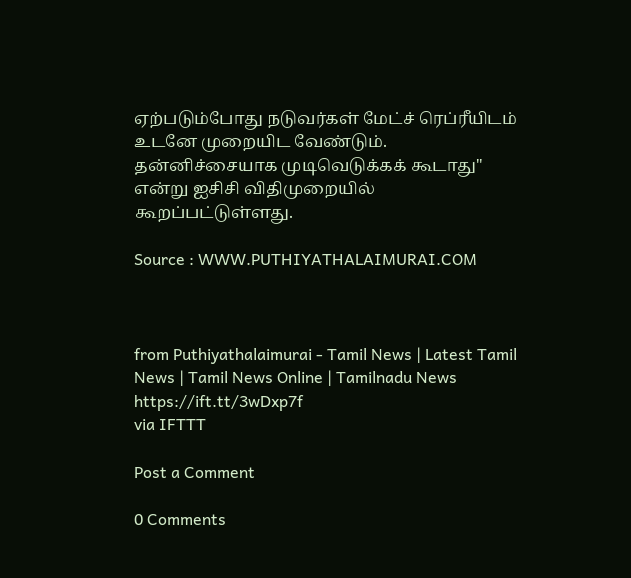ஏற்படும்போது நடுவர்கள் மேட்ச் ரெப்ரீயிடம் உடனே முறையிட வேண்டும். தன்னிச்சையாக முடிவெடுக்கக் கூடாது" என்று ஐசிசி விதிமுறையில் கூறப்பட்டுள்ளது.

Source : WWW.PUTHIYATHALAIMURAI.COM



from Puthiyathalaimurai - Tamil News | Latest Tamil News | Tamil News Online | Tamilnadu News https://ift.tt/3wDxp7f
via IFTTT

Post a Comment

0 Comments